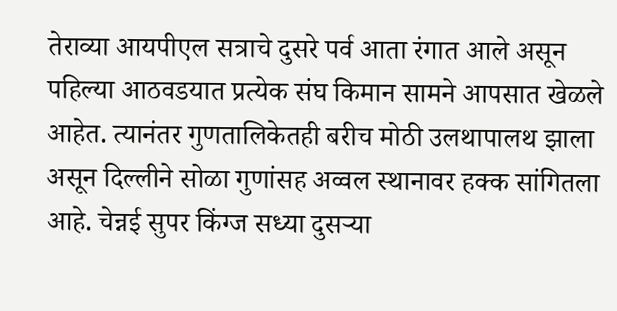तेराव्या आयपीएल सत्राचे दुसरे पर्व आता रंगात आले असून पहिल्या आठवडयात प्रत्येक संघ किमान सामने आपसात खेळले आहेत. त्यानंतर गुणतालिकेतही बरीच मोठी उलथापालथ झाला असून दिल्लीने सोळा गुणांसह अव्वल स्थानावर हक्क सांगितला आहे. चेन्नई सुपर किंग्ज सध्या दुसऱ्या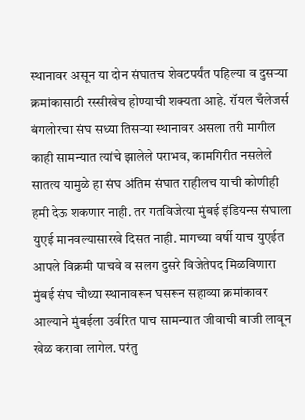स्थानावर असून या दोन संघातच शेवटपर्यंत पहिल्या व दुसऱ्या क्रमांकासाठी रस्सीखेच होण्याची शक्यता आहे. रॉयल चँलेजर्स बंगलोरचा संघ सध्या तिसऱ्या स्थानावर असला तरी मागील काही सामन्यात त्यांचे झालेले पराभव, कामगिरीत नसलेले सातत्य यामुळे हा संघ अंतिम संघात राहीलच याची कोणीही हमी देऊ शकणार नाही. तर गतविजेत्या मुंबई इंडियन्स संघाला युएई मानवल्यासारखे दिसत नाही. मागच्या वर्षी याच युएईत आपले विक्रमी पाचवे व सलग दुसरे विजेतेपद मिळविणारा मुंबई संघ चौथ्या स्थानावरून घसरून सहाव्या क्रमांकावर आल्याने मुंबईला उर्वरित पाच सामन्यात जीवाची बाजी लावून खेळ करावा लागेल. परंतु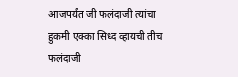आजपर्यंत जी फलंदाजी त्यांचा हुकमी एक्का सिध्द व्हायची तीच फलंदाजी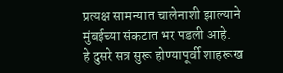प्रत्यक्ष सामन्यात चालेनाशी झाल्याने मुंबईच्या संकटात भर पडली आहे.
हे दुसरे सत्र सुरू होण्यापूर्वी शाहरूख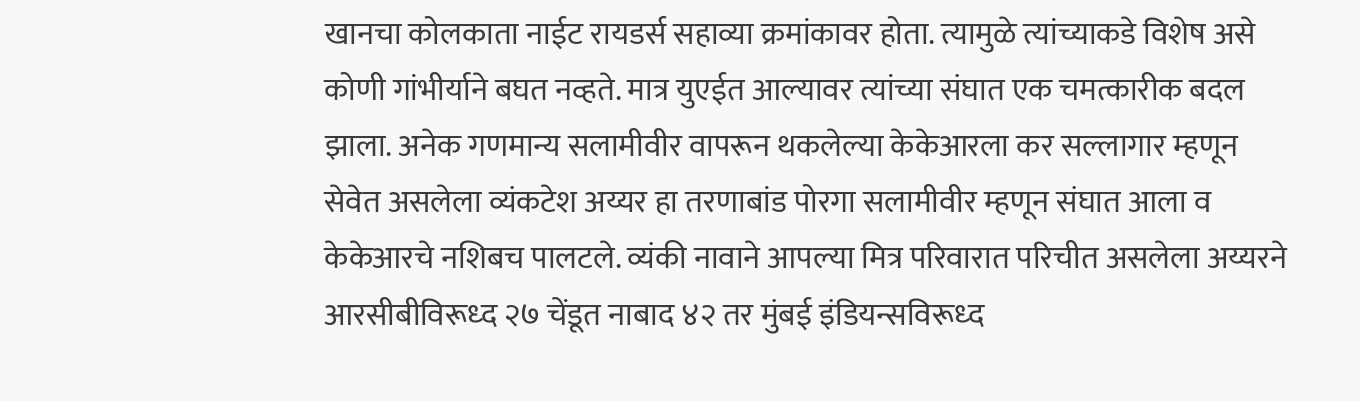खानचा कोलकाता नाईट रायडर्स सहाव्या क्रमांकावर होता. त्यामुळे त्यांच्याकडे विशेष असे कोणी गांभीर्याने बघत नव्हते. मात्र युएईत आल्यावर त्यांच्या संघात एक चमत्कारीक बदल झाला. अनेक गणमान्य सलामीवीर वापरून थकलेल्या केकेआरला कर सल्लागार म्हणून सेवेत असलेला व्यंकटेश अय्यर हा तरणाबांड पोरगा सलामीवीर म्हणून संघात आला व केकेआरचे नशिबच पालटले. व्यंकी नावाने आपल्या मित्र परिवारात परिचीत असलेला अय्यरने आरसीबीविरूध्द २७ चेंडूत नाबाद ४२ तर मुंबई इंडियन्सविरूध्द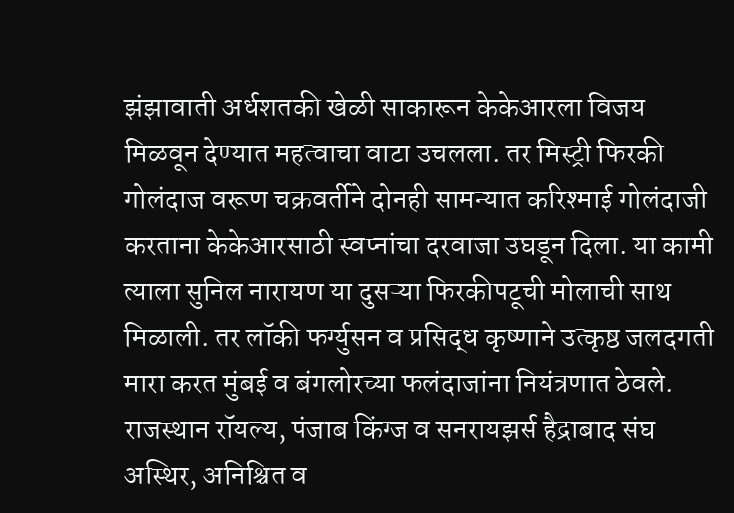झंझावाती अर्धशतकी खेळी साकारून केकेआरला विजय मिळवून देण्यात महत्वाचा वाटा उचलला. तर मिस्ट्री फिरकी गोलंदाज वरूण चक्रवर्तीने दोनही सामन्यात करिश्माई गोलंदाजी करताना केकेआरसाठी स्वप्नांचा दरवाजा उघडून दिला. या कामी त्याला सुनिल नारायण या दुसऱ्या फिरकीपटूची मोलाची साथ मिळाली. तर लॉकी फर्ग्युसन व प्रसिद्ध कृष्णाने उत्कृष्ठ जलदगती मारा करत मुंबई व बंगलोरच्या फलंदाजांना नियंत्रणात ठेवले.
राजस्थान रॉयल्य, पंजाब किंग्ज व सनरायझर्स हैद्राबाद संघ अस्थिर, अनिश्चित व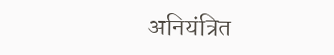अनियंत्रित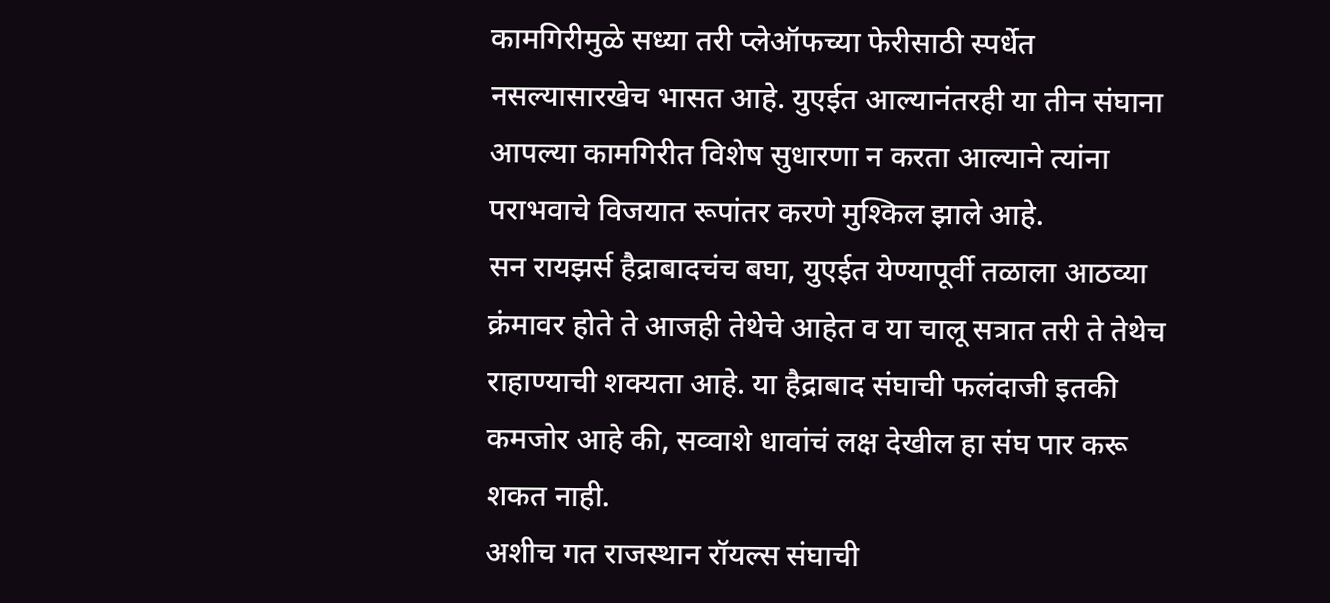कामगिरीमुळे सध्या तरी प्लेऑफच्या फेरीसाठी स्पर्धेत नसल्यासारखेच भासत आहे. युएईत आल्यानंतरही या तीन संघाना आपल्या कामगिरीत विशेष सुधारणा न करता आल्याने त्यांना पराभवाचे विजयात रूपांतर करणे मुश्किल झाले आहे.
सन रायझर्स हैद्राबादचंच बघा, युएईत येण्यापूर्वी तळाला आठव्या क्रंमावर होते ते आजही तेथेचे आहेत व या चालू सत्रात तरी ते तेथेच राहाण्याची शक्यता आहे. या हैद्राबाद संघाची फलंदाजी इतकी कमजोर आहे की, सव्वाशे धावांचं लक्ष देखील हा संघ पार करू शकत नाही.
अशीच गत राजस्थान रॉयल्स संघाची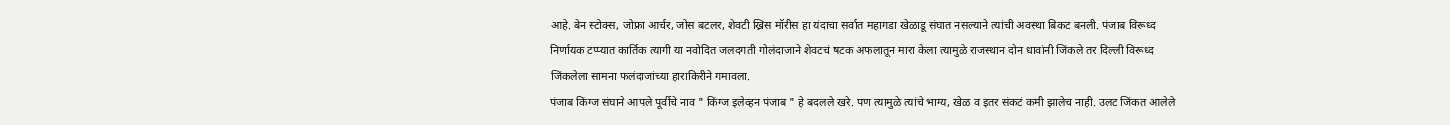आहे. बेन स्टोक्स, जोफ्रा आर्चर, जोस बटलर, शेवटी ख्रिस मॉरीस हा यंदाचा सर्वात महागडा खेळाडू संघात नसल्याने त्यांची अवस्था बिकट बनली. पंजाब विरूध्द निर्णायक टप्प्यात कार्तिक त्यागी या नवोदित जलदगती गोलंदाजाने शेवटचं षटक अफलातून मारा केला त्यामुळे राजस्थान दोन धावांनी जिंकले तर दिल्ली विरूध्द जिंकलेला सामना फलंदाजांच्या हाराकिरीने गमावला.
पंजाब किंग्ज संघाने आपले पूर्वीचे नाव " किंग्ज इलेव्हन पंजाब " हे बदलले खरे. पण त्यामुळे त्यांचे भाग्य, खेळ व इतर संकटं कमी झालेच नाही. उलट जिंकत आलेले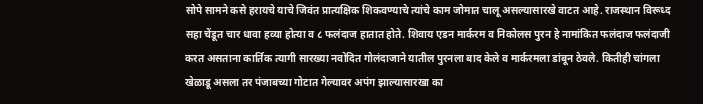सोपे सामने कसे हरायचे याचे जिवंत प्रात्यक्षिक शिकवण्याचे त्यांचे काम जोमात चालू असल्यासारखे वाटत आहे. राजस्थान विरूध्द सहा चेंडूत चार धावा हव्या होत्या व ८ फलंदाज हातात होते. शिवाय एडन मार्करम व निकोलस पुरन हे नामांकित फलंदाज फलंदाजी करत असताना कार्तिक त्यागी सारख्या नवोदित गोलंदाजाने यातील पुरनला बाद केले व मार्करमला डांबून ठेवले. कितीही चांगला खेळाडू असला तर पंजाबच्या गोटात गेल्यावर अपंग झाल्यासारखा का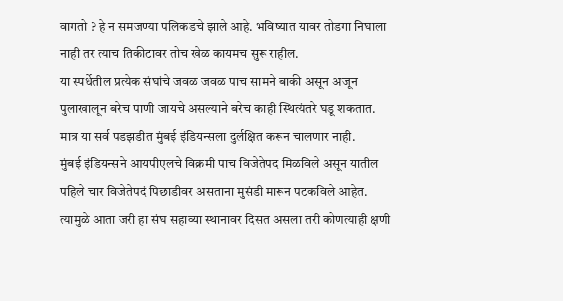वागतो ? हे न समजण्या पलिकडचे झाले आहे. भविष्यात यावर तोडगा निघाला नाही तर त्याच तिकीटावर तोच खेळ कायमच सुरू राहील.
या स्पर्धेतील प्रत्येक संघांचे जवळ जवळ पाच सामने बाकी असून अजून पुलाखालून बरेच पाणी जायचे असल्याने बरेच काही स्थित्यंतरे घडू शकतात. मात्र या सर्व पडझडीत मुंबई इंडियन्सला दुर्लक्षित करून चालणार नाही.
मुंबई इंडियन्सने आयपीएलचे विक्रमी पाच विजेतेपद मिळविले असून यातील पहिले चार विजेतेपदं पिछाडीवर असताना मुसंडी मारून पटकविले आहेत. त्यामुळे आता जरी हा संघ सहाव्या स्थानावर दिसत असला तरी कोणत्याही क्षणी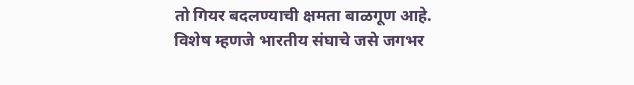तो गियर बदलण्याची क्षमता बाळगूण आहे. विशेष म्हणजे भारतीय संघाचे जसे जगभर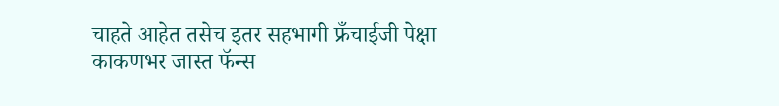चाहते आहेत तसेच इतर सहभागी फ्रँचाईजी पेक्षा काकणभर जास्त फॅन्स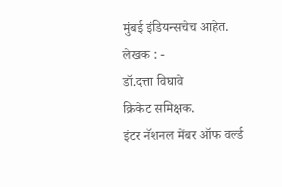मुंबई इंडियन्सचेच आहेत.
लेखक : -
डॉ.दत्ता विघावे
क्रिकेट समिक्षक.
इंटर नॅशनल मेंबर ऑफ वर्ल्ड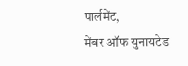पार्लमेंट,
मेंबर ऑफ युनायटेड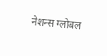नेशन्स ग्लोबल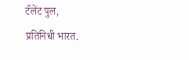टॅलेंट पुल,
प्रतिनिधी भारत.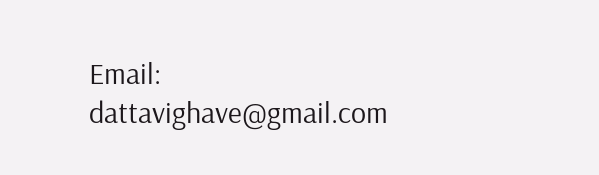Email: dattavighave@gmail.com